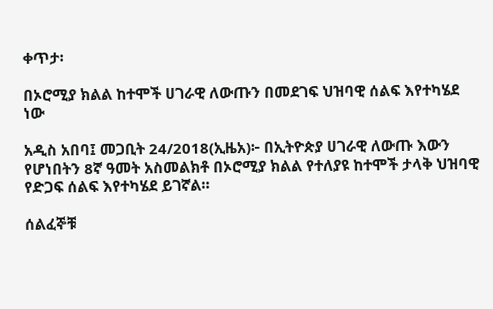ቀጥታ፡

በኦሮሚያ ክልል ከተሞች ሀገራዊ ለውጡን በመደገፍ ህዝባዊ ሰልፍ እየተካሄደ ነው

አዲስ አበባ፤ መጋቢት 24/2018(ኢዜአ)፦ በኢትዮጵያ ሀገራዊ ለውጡ እውን የሆነበትን 8ኛ ዓመት አስመልክቶ በኦሮሚያ ክልል የተለያዩ ከተሞች ታላቅ ህዝባዊ የድጋፍ ሰልፍ እየተካሄደ ይገኛል።

ሰልፈኞቹ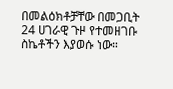በመልዕክቶቻቸው በመጋቢት 24 ሀገራዊ ጉዞ የተመዘገቡ ስኬቶችን እያወሱ ነው።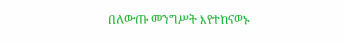በለውጡ መንግሥት እየተከናወኑ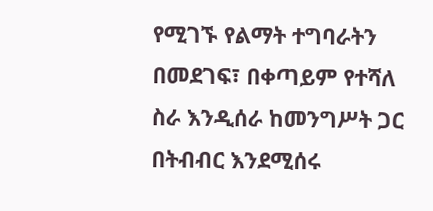የሚገኙ የልማት ተግባራትን በመደገፍ፣ በቀጣይም የተሻለ ስራ እንዲሰራ ከመንግሥት ጋር በትብብር እንደሚሰሩ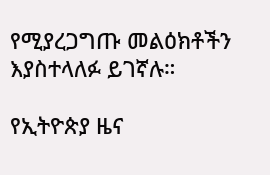የሚያረጋግጡ መልዕክቶችን እያስተላለፉ ይገኛሉ።

የኢትዮጵያ ዜና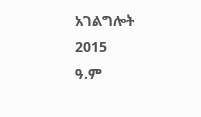አገልግሎት
2015
ዓ.ም